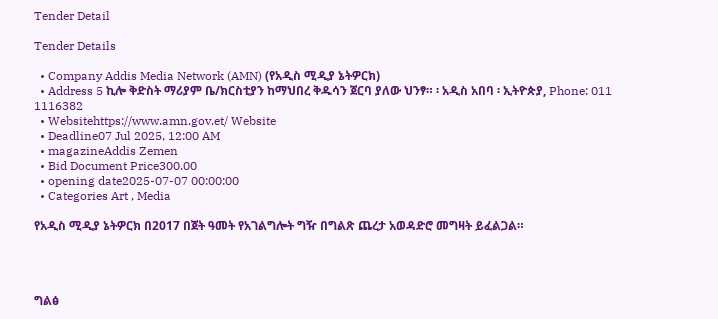Tender Detail

Tender Details

  • Company Addis Media Network (AMN) (የአዲስ ሚዲያ ኔትዎርክ)
  • Address 5 ኪሎ ቅድስት ማሪያም ቤ/ክርስቲያን ከማህበረ ቅዱሳን ጀርባ ያለው ህንፃ። ፡ አዲስ አበባ ፡ ኢትዮጵያ, Phone: 011 1116382
  • Websitehttps://www.amn.gov.et/ Website
  • Deadline07 Jul 2025, 12:00 AM
  • magazineAddis Zemen
  • Bid Document Price300.00
  • opening date2025-07-07 00:00:00
  • Categories Art , Media

የአዲስ ሚዲያ ኔትዎርክ በ2017 በጀት ዓመት የአገልግሎት ግዥ በግልጽ ጨረታ አወዳድሮ መግዛት ይፈልጋል።




ግልፅ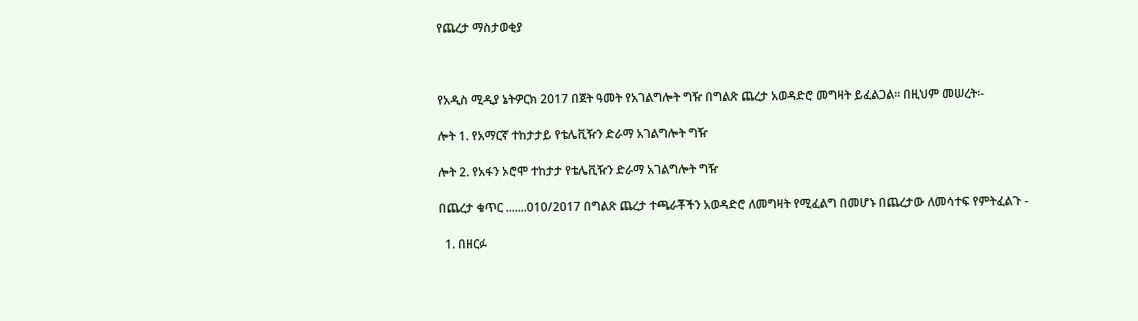የጨረታ ማስታወቂያ



የአዲስ ሚዲያ ኔትዎርክ 2017 በጀት ዓመት የአገልግሎት ግዥ በግልጽ ጨረታ አወዳድሮ መግዛት ይፈልጋል። በዚህም መሠረት፡-

ሎት 1. የአማርኛ ተከታታይ የቴሌቪዥን ድራማ አገልግሎት ግዥ

ሎት 2. የአፋን ኦሮሞ ተከታታ የቴሌቪዥን ድራማ አገልግሎት ግዥ

በጨረታ ቁጥር .......010/2017 በግልጽ ጨረታ ተጫራቾችን አወዳድሮ ለመግዛት የሚፈልግ በመሆኑ በጨረታው ለመሳተፍ የምትፈልጉ -

  1. በዘርፉ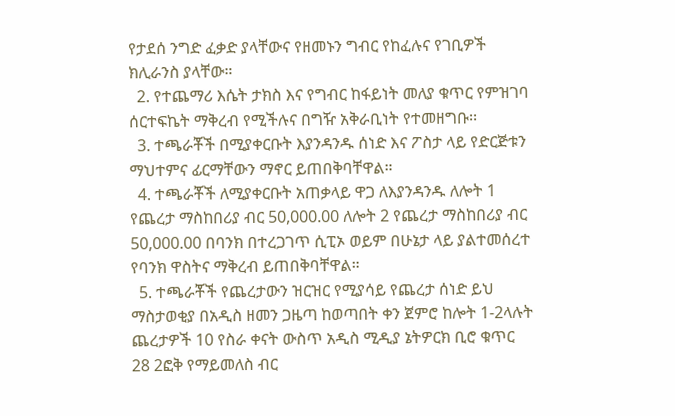የታደሰ ንግድ ፈቃድ ያላቸውና የዘመኑን ግብር የከፈሉና የገቢዎች ክሊራንስ ያላቸው።
  2. የተጨማሪ እሴት ታክስ እና የግብር ከፋይነት መለያ ቁጥር የምዝገባ ሰርተፍኬት ማቅረብ የሚችሉና በግዥ አቅራቢነት የተመዘግቡ፡፡
  3. ተጫራቾች በሚያቀርቡት እያንዳንዱ ሰነድ እና ፖስታ ላይ የድርጅቱን ማህተምና ፊርማቸውን ማኖር ይጠበቅባቸዋል።
  4. ተጫራቾች ለሚያቀርቡት አጠቃላይ ዋጋ ለእያንዳንዱ ለሎት 1 የጨረታ ማስከበሪያ ብር 50,000.00 ለሎት 2 የጨረታ ማስከበሪያ ብር 50,000.00 በባንክ በተረጋገጥ ሲፒኦ ወይም በሁኔታ ላይ ያልተመሰረተ የባንክ ዋስትና ማቅረብ ይጠበቅባቸዋል።
  5. ተጫራቾች የጨረታውን ዝርዝር የሚያሳይ የጨረታ ሰነድ ይህ ማስታወቂያ በአዲስ ዘመን ጋዜጣ ከወጣበት ቀን ጀምሮ ከሎት 1-2ላሉት ጨረታዎች 10 የስራ ቀናት ውስጥ አዲስ ሚዲያ ኔትዎርክ ቢሮ ቁጥር 28 2ፎቅ የማይመለስ ብር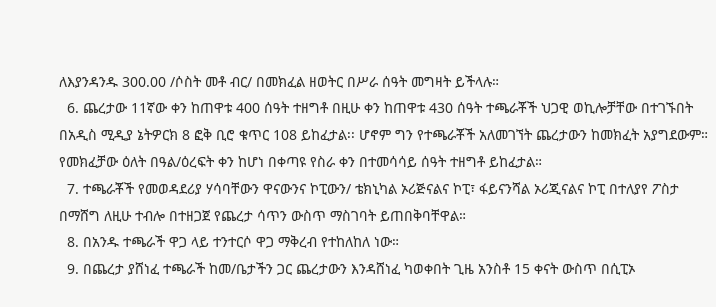ለእያንዳንዱ 300.00 /ሶስት መቶ ብር/ በመክፈል ዘወትር በሥራ ሰዓት መግዛት ይችላሉ።
  6. ጨረታው 11ኛው ቀን ከጠዋቱ 400 ሰዓት ተዘግቶ በዚሁ ቀን ከጠዋቱ 430 ሰዓት ተጫራቾች ህጋዊ ወኪሎቻቸው በተገኙበት በአዲስ ሚዲያ ኔትዎርክ 8 ፎቅ ቢሮ ቁጥር 108 ይከፈታል፡፡ ሆኖም ግን የተጫራቾች አለመገኘት ጨረታውን ከመክፈት አያግደውም። የመክፈቻው ዕለት በዓል/ዕረፍት ቀን ከሆነ በቀጣዩ የስራ ቀን በተመሳሳይ ሰዓት ተዘግቶ ይከፈታል።
  7. ተጫራቾች የመወዳደሪያ ሃሳባቸውን ዋናውንና ኮፒውን/ ቴክኒካል ኦሪጅናልና ኮፒ፣ ፋይናንሻል ኦሪጂናልና ኮፒ በተለያየ ፖስታ በማሸግ ለዚሁ ተብሎ በተዘጋጀ የጨረታ ሳጥን ውስጥ ማስገባት ይጠበቅባቸዋል።
  8. በአንዱ ተጫራች ዋጋ ላይ ተንተርሶ ዋጋ ማቅረብ የተከለከለ ነው።
  9. በጨረታ ያሸነፈ ተጫራች ከመ/ቤታችን ጋር ጨረታውን እንዳሸነፈ ካወቀበት ጊዜ አንስቶ 15 ቀናት ውስጥ በሲፒኦ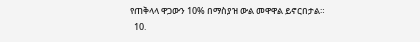የጠቅላላ ዋጋውን 10% በማስያዝ ውል መዋዋል ይኖርበታል።
  10.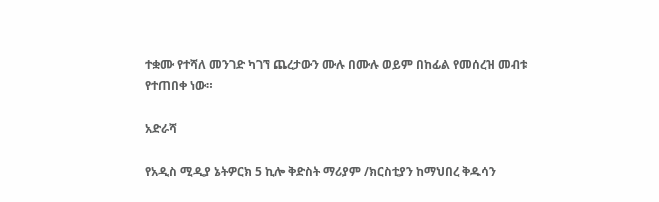ተቋሙ የተሻለ መንገድ ካገኘ ጨረታውን ሙሉ በሙሉ ወይም በከፊል የመሰረዝ መብቱ የተጠበቀ ነው።

አድራሻ

የአዲስ ሚዲያ ኔትዎርክ 5 ኪሎ ቅድስት ማሪያም /ክርስቲያን ከማህበረ ቅዱሳን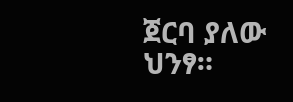ጀርባ ያለው ህንፃ።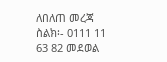ለበለጠ መረጃ ስልክ፡- 0111 11 63 82 መደወል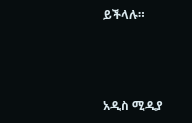ይችላሉ።



አዲስ ሚዲያ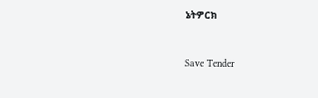ኔትዎርክ



Save Tender